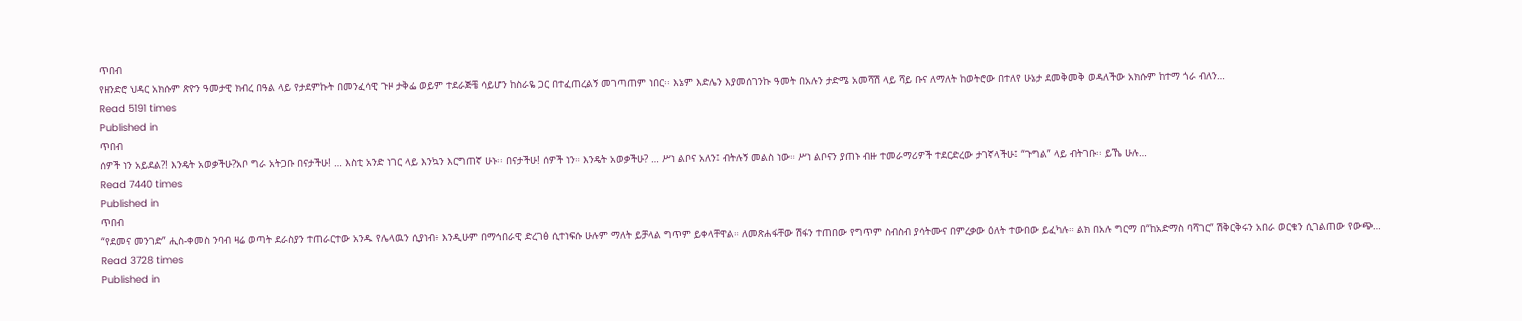ጥበብ
የዘንድሮ ህዳር አክሱም ጽዮን ዓመታዊ ክብረ በዓል ላይ የታደምኩት በመንፈሳዊ ጉዞ ታቅፌ ወይም ተደራጅቼ ሳይሆን ከስራዬ ጋር በተፈጠረልኝ መገጣጠም ነበር፡፡ እኔም እድሌን እያመሰገንኩ ዓመት በአሉን ታድሜ አመሻሽ ላይ ሻይ ቡና ለማለት ከወትሮው በተለየ ሁኔታ ደመቅመቅ ወዳለችው አክሱም ከተማ ጎራ ብለን…
Read 5191 times
Published in
ጥበብ
ሰዎች ነን አይደል?! እንዴት አወቃችሁ?አቦ ግራ አትጋቡ በናታችሁ! … እስቲ አንድ ነገር ላይ እንኳን እርግጠኛ ሁኑ፡፡ በናታችሁ! ሰዎች ነን። እንዴት አወቃችሁ? … ሥነ ልቦና አለን፤ ብትሉኝ መልስ ነው። ሥነ ልቦናን ያጠኑ ብዙ ተመራማሪዎች ተደርድረው ታገኛላችሁ፤ “ጉግል” ላይ ብትገቡ፡፡ ይኼ ሁሉ…
Read 7440 times
Published in
ጥበብ
“የደመና መንገድ” ሒስ-ቀመስ ንባብ ዛሬ ወጣት ደራስያን ተጠራርተው አንዱ የሌላዉን ሲያነብ፥ እንዲሁም በማኅበራዊ ድረገፅ ሲተነፍሱ ሁሉም ማለት ይቻላል ግጥም ይቀላቸዋል። ለመጽሐፋቸው ሽፋን ተጠበው የግጥም ስብስብ ያሳትሙና በምረቃው ዕለት ተውበው ይፈካሉ። ልክ በአሉ ግርማ በ“ከአድማስ ባሻገር” ሽቅርቅሩን አበራ ወርቁን ሲገልጠው የውጭ…
Read 3728 times
Published in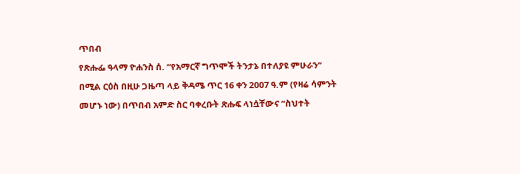ጥበብ
የጽሑፌ ዓላማ ዮሐንስ ሰ. “የአማርኛ ግጥሞች ትንታኔ በተለያዩ ምሁራን” በሚል ርዕስ በዚሁ ጋዜጣ ላይ ቅዳሜ ጥር 16 ቀን 2007 ዓ.ም (የዛሬ ሳምንት መሆኑ ነው) በጥበብ አምድ ስር ባቀረቡት ጽሑፍ ላነሷቸውና “ስህተት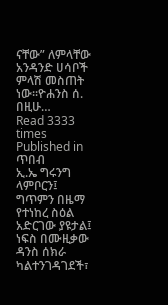ናቸው” ለምላቸው አንዳንድ ሀሳቦች ምላሽ መስጠት ነው፡፡ዮሐንስ ሰ. በዚሁ…
Read 3333 times
Published in
ጥበብ
ኢ.ኤ ግሩንግ ላምቦርን፤ ግጥምን በዜማ የተነከረ ስዕል አድርገው ያዩታል፤ ነፍስ በሙዚቃው ዳንስ ሰክራ ካልተንገዳገደች፣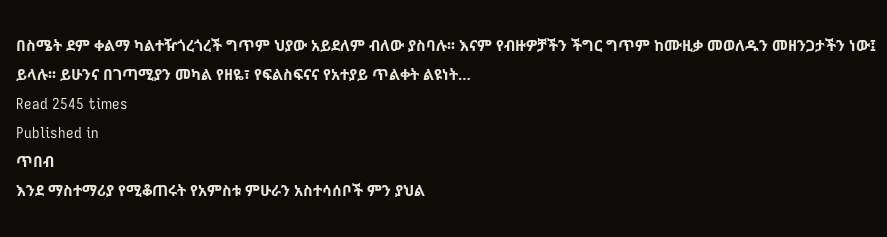በስሜት ደም ቀልማ ካልተዥጎረጎረች ግጥም ህያው አይደለም ብለው ያስባሉ፡፡ እናም የብዙዎቻችን ችግር ግጥም ከሙዚቃ መወለዱን መዘንጋታችን ነው፤ ይላሉ፡፡ ይሁንና በገጣሚያን መካል የዘዬ፣ የፍልስፍናና የአተያይ ጥልቀት ልዩነት…
Read 2545 times
Published in
ጥበብ
እንደ ማስተማሪያ የሚቆጠሩት የአምስቱ ምሁራን አስተሳሰቦች ምን ያህል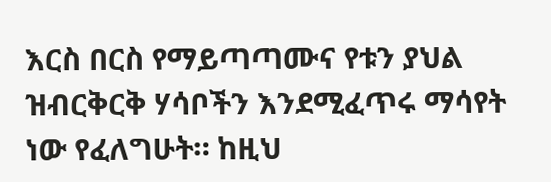እርስ በርስ የማይጣጣሙና የቱን ያህል ዝብርቅርቅ ሃሳቦችን እንደሚፈጥሩ ማሳየት ነው የፈለግሁት። ከዚህ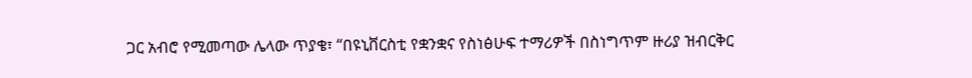ጋር አብሮ የሚመጣው ሌላው ጥያቄ፣ “በዩኒቨርስቲ የቋንቋና የስነፅሁፍ ተማሪዎች በስነግጥም ዙሪያ ዝብርቅር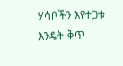ሃሳቦችን እየተጋቱ እንዴት ቅጥ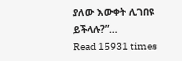ያለው እውቀት ሊገበዩ ይችላሉ?”…
Read 15931 times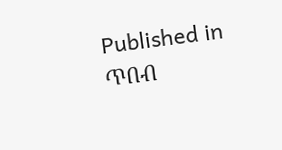Published in
ጥበብ